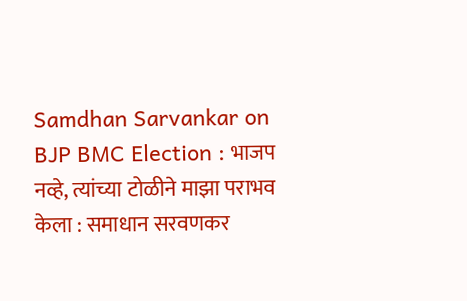Samdhan Sarvankar on BJP BMC Election : भाजप नव्हे, त्यांच्या टोळीने माझा पराभव केला : समाधान सरवणकर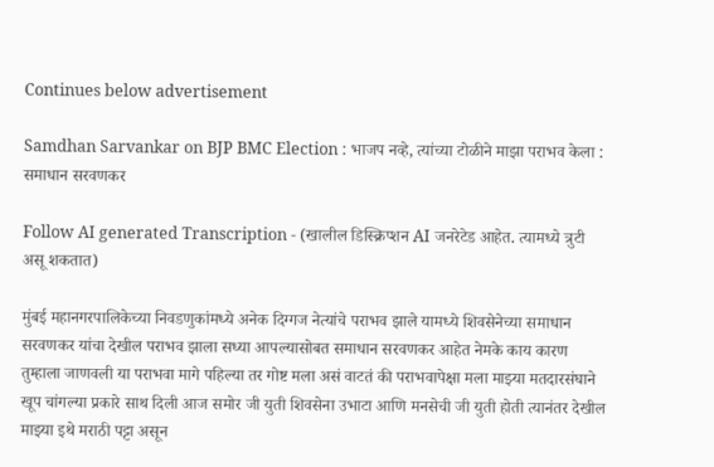Continues below advertisement

Samdhan Sarvankar on BJP BMC Election : भाजप नव्हे, त्यांच्या टोळीने माझा पराभव केला : समाधान सरवणकर

Follow AI generated Transcription - (खालील डिस्क्रिप्शन AI जनरेटेड आहेत. त्यामध्ये त्रुटी असू शकतात)

मुंबई महानगरपालिकेच्या निवडणुकांमध्ये अनेक दिग्गज नेत्यांचे पराभव झाले यामध्ये शिवसेनेच्या समाधान सरवणकर यांचा देखील पराभव झाला सध्या आपल्यासोबत समाधान सरवणकर आहेत नेमके काय कारण तुम्हाला जाणवली या पराभवा मागे पहिल्या तर गोष्ट मला असं वाटतं की पराभवापेक्षा मला माझ्या मतदारसंघाने खूप चांगल्या प्रकारे साथ दिली आज समोर जी युती शिवसेना उभाटा आणि मनसेची जी युती होती त्यानंतर देखील माझ्या इथे मराठी पट्टा असून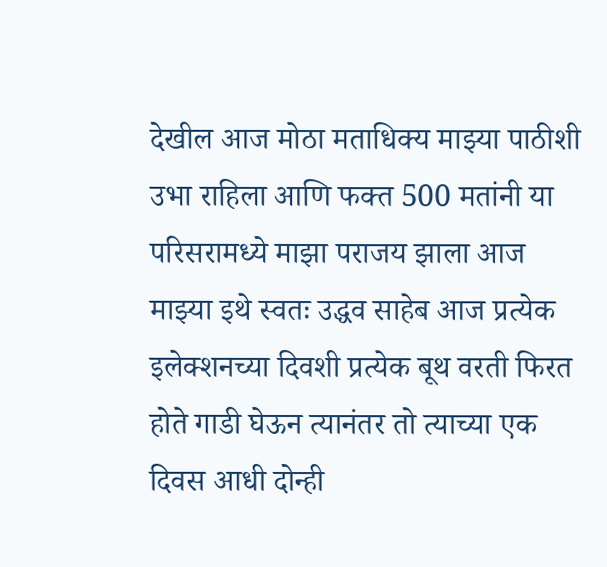देखील आज मोठा मताधिक्य माझ्या पाठीशी उभा राहिला आणि फक्त 500 मतांनी या परिसरामध्ये माझा पराजय झाला आज माझ्या इथे स्वतः उद्धव साहेब आज प्रत्येक इलेक्शनच्या दिवशी प्रत्येक बूथ वरती फिरत होते गाडी घेऊन त्यानंतर तो त्याच्या एक दिवस आधी दोन्ही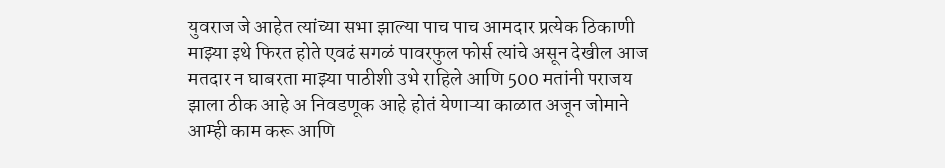युवराज जे आहेत त्यांच्या सभा झाल्या पाच पाच आमदार प्रत्येक ठिकाणी माझ्या इथे फिरत होते एवढं सगळं पावरफुल फोर्स त्यांचे असून देखील आज मतदार न घाबरता माझ्या पाठीशी उभे राहिले आणि 500 मतांनी पराजय झाला ठीक आहे अ निवडणूक आहे होतं येणाऱ्या काळात अजून जोमाने आम्ही काम करू आणि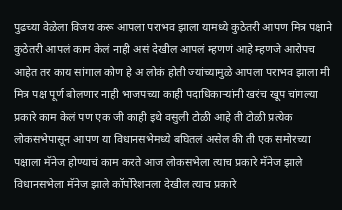पुढच्या वेळेला विजय करू आपला पराभव झाला यामध्ये कुठेतरी आपण मित्र पक्षाने कुठेतरी आपलं काम केलं नाही असं देखील आपलं म्हणणं आहे म्हणजे आरोपच आहेत तर काय सांगाल कोण हे अ लोकं होती ज्यांच्यामुळे आपला पराभव झाला मी मित्र पक्ष पूर्ण बोलणार नाही भाजपच्या काही पदाधिकाऱ्यांनी खरंच खूप चांगल्या प्रकारे काम केलं पण एक जी काही इथे वसुली टोळी आहे ती टोळी प्रत्येक लोकसभेपासून आपण या विधानसभेमध्ये बघितलं असेल की ती एक समोरच्या पक्षाला मॅनेज होण्याचं काम करते आज लोकसभेला त्याच प्रकारे मॅनेज झाले विधानसभेला मॅनेज झाले कॉर्पोरेशनला देखील त्याच प्रकारे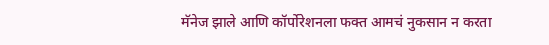मॅनेज झाले आणि कॉर्पोरेशनला फक्त आमचं नुकसान न करता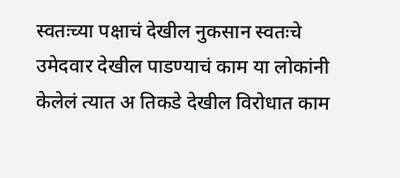स्वतःच्या पक्षाचं देखील नुकसान स्वतःचे उमेदवार देखील पाडण्याचं काम या लोकांनी केलेलं त्यात अ तिकडे देखील विरोधात काम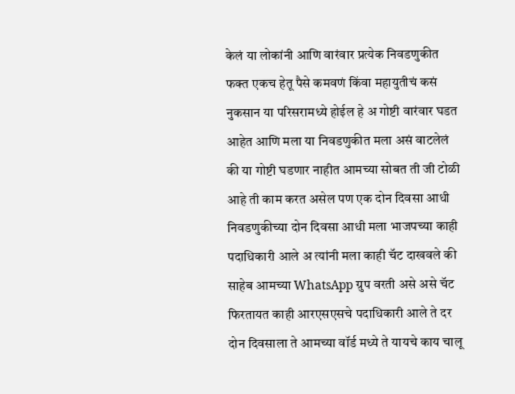केलं या लोकांनी आणि वारंवार प्रत्येक निवडणुकीत फक्त एकच हेतू पैसे कमवणं किंवा महायुतीचं कसं नुकसान या परिसरामध्ये होईल हे अ गोष्टी वारंवार घडत आहेत आणि मला या निवडणुकीत मला असं वाटलेलं की या गोष्टी घडणार नाहीत आमच्या सोबत ती जी टोळी आहे ती काम करत असेल पण एक दोन दिवसा आधी निवडणुकीच्या दोन दिवसा आधी मला भाजपच्या काही पदाधिकारी आले अ त्यांनी मला काही चॅट दाखवले की साहेब आमच्या WhatsApp ग्रुप वरती असे असे चॅट फिरतायत काही आरएसएसचे पदाधिकारी आले ते दर दोन दिवसाला ते आमच्या वॉर्ड मध्ये ते यायचे काय चालू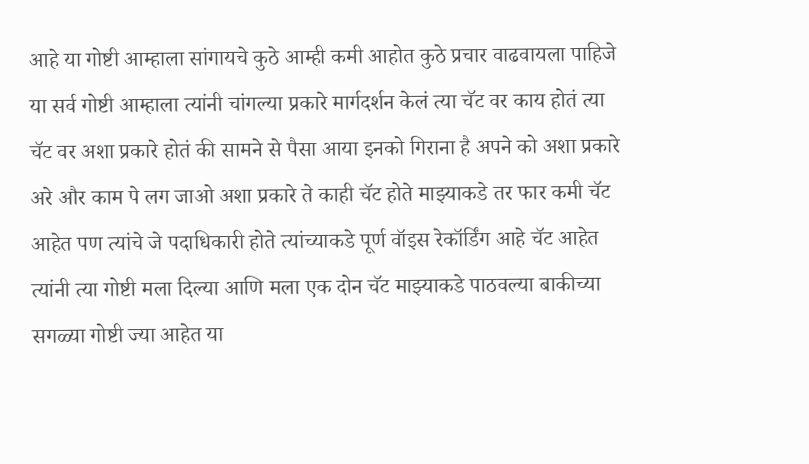आहे या गोष्टी आम्हाला सांगायचे कुठे आम्ही कमी आहोत कुठे प्रचार वाढवायला पाहिजे या सर्व गोष्टी आम्हाला त्यांनी चांगल्या प्रकारे मार्गदर्शन केलं त्या चॅट वर काय होतं त्या चॅट वर अशा प्रकारे होतं की सामने से पैसा आया इनको गिराना है अपने को अशा प्रकारे अरे और काम पे लग जाओ अशा प्रकारे ते काही चॅट होते माझ्याकडे तर फार कमी चॅट आहेत पण त्यांचे जे पदाधिकारी होते त्यांच्याकडे पूर्ण वॉइस रेकॉर्डिंग आहे चॅट आहेत त्यांनी त्या गोष्टी मला दिल्या आणि मला एक दोन चॅट माझ्याकडे पाठवल्या बाकीच्या सगळ्या गोष्टी ज्या आहेत या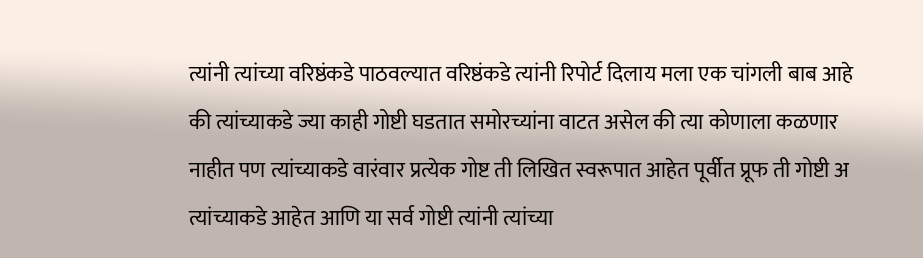त्यांनी त्यांच्या वरिष्ठंकडे पाठवल्यात वरिष्ठंकडे त्यांनी रिपोर्ट दिलाय मला एक चांगली बाब आहे की त्यांच्याकडे ज्या काही गोष्टी घडतात समोरच्यांना वाटत असेल की त्या कोणाला कळणार नाहीत पण त्यांच्याकडे वारंवार प्रत्येक गोष्ट ती लिखित स्वरूपात आहेत पूर्वीत प्रूफ ती गोष्टी अ त्यांच्याकडे आहेत आणि या सर्व गोष्टी त्यांनी त्यांच्या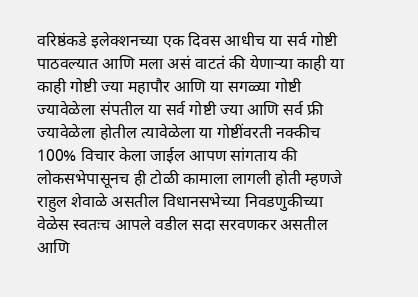वरिष्ठंकडे इलेक्शनच्या एक दिवस आधीच या सर्व गोष्टी पाठवल्यात आणि मला असं वाटतं की येणाऱ्या काही या काही गोष्टी ज्या महापौर आणि या सगळ्या गोष्टी ज्यावेळेला संपतील या सर्व गोष्टी ज्या आणि सर्व फ्री ज्यावेळेला होतील त्यावेळेला या गोष्टींवरती नक्कीच 100% विचार केला जाईल आपण सांगताय की लोकसभेपासूनच ही टोळी कामाला लागली होती म्हणजे राहुल शेवाळे असतील विधानसभेच्या निवडणुकीच्या वेळेस स्वतःच आपले वडील सदा सरवणकर असतील आणि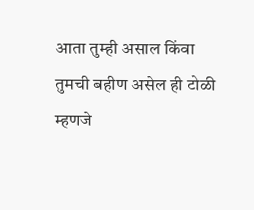आता तुम्ही असाल किंवा तुमची बहीण असेल ही टोळी म्हणजे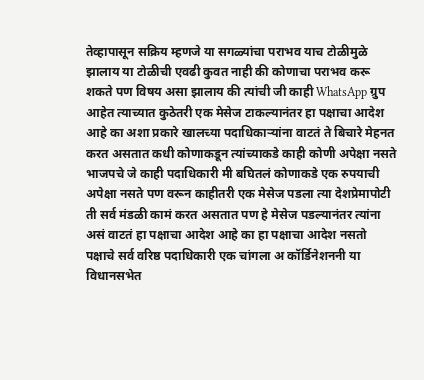तेव्हापासून सक्रिय म्हणजे या सगळ्यांचा पराभव याच टोळीमुळे झालाय या टोळीची एवढी कुवत नाही की कोणाचा पराभव करू शकते पण विषय असा झालाय की त्यांची जी काही WhatsApp ग्रुप आहेत त्याच्यात कुठेतरी एक मेसेज टाकल्यानंतर हा पक्षाचा आदेश आहे का अशा प्रकारे खालच्या पदाधिकाऱ्यांना वाटतं ते बिचारे मेहनत करत असतात कधी कोणाकडून त्यांच्याकडे काही कोणी अपेक्षा नसते भाजपचे जे काही पदाधिकारी मी बघितलं कोणाकडे एक रुपयाची अपेक्षा नसते पण वरून काहीतरी एक मेसेज पडला त्या देशप्रेमापोटी ती सर्व मंडळी कामं करत असतात पण हे मेसेज पडल्यानंतर त्यांना असं वाटतं हा पक्षाचा आदेश आहे का हा पक्षाचा आदेश नसतो पक्षाचे सर्व वरिष्ठ पदाधिकारी एक चांगला अ कॉर्डिनेशननी या विधानसभेत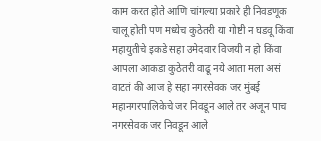काम करत होते आणि चांगल्या प्रकारे ही निवडणूक चालू होती पण मध्येच कुठेतरी या गोष्टी न घडवू किंवा महायुतीचे इकडे सहा उमेदवार विजयी न हो किंवा आपला आकडा कुठेतरी वाढू नये आता मला असं वाटतं की आज हे सहा नगरसेवक जर मुंबई महानगरपालिकेचे जर निवडून आले तर अजून पाच नगरसेवक जर निवडून आले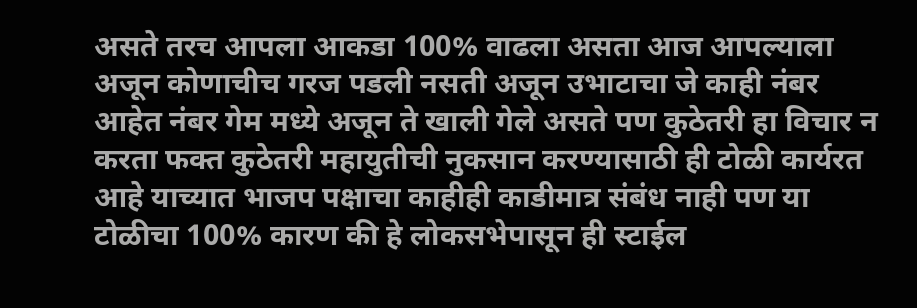असते तरच आपला आकडा 100% वाढला असता आज आपल्याला अजून कोणाचीच गरज पडली नसती अजून उभाटाचा जे काही नंबर आहेत नंबर गेम मध्ये अजून ते खाली गेले असते पण कुठेतरी हा विचार न करता फक्त कुठेतरी महायुतीची नुकसान करण्यासाठी ही टोळी कार्यरत आहे याच्यात भाजप पक्षाचा काहीही काडीमात्र संबंध नाही पण या टोळीचा 100% कारण की हे लोकसभेपासून ही स्टाईल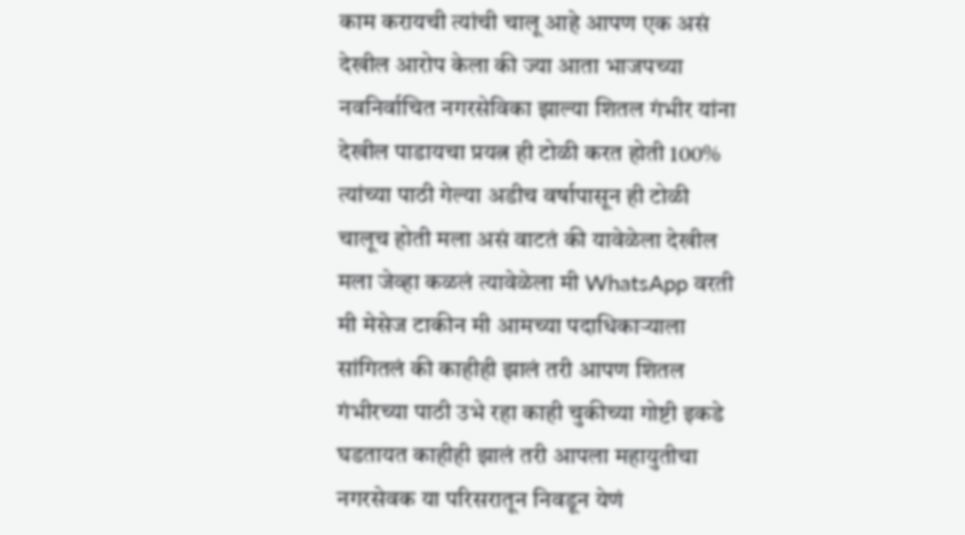काम करायची त्यांची चालू आहे आपण एक असं देखील आरोप केला की ज्या आता भाजपच्या नवनिर्वाचित नगरसेविका झाल्या शितल गंभीर यांना देखील पाडायचा प्रयत्न ही टोळी करत होती 100% त्यांच्या पाठी गेल्या अडीच वर्षापासून ही टोळी चालूच होती मला असं वाटतं की यावेळेला देखील मला जेव्हा कळलं त्यावेळेला मी WhatsApp वरती मी मेसेज टाकीन मी आमच्या पदाधिकाऱ्याला सांगितलं की काहीही झालं तरी आपण शितल गंभीरच्या पाठी उभे रहा काही चुकीच्या गोष्टी इकडे घडतायत काहीही झालं तरी आपला महायुतीचा नगरसेवक या परिसरातून निवडून येणं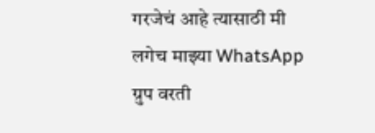गरजेचं आहे त्यासाठी मी लगेच माझ्या WhatsApp ग्रुप वरती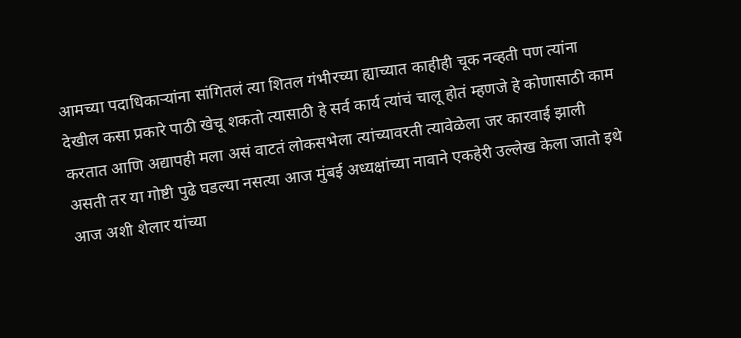आमच्या पदाधिकाऱ्यांना सांगितलं त्या शितल गंभीरच्या ह्याच्यात काहीही चूक नव्हती पण त्यांना देखील कसा प्रकारे पाठी खेचू शकतो त्यासाठी हे सर्व कार्य त्यांचं चालू होतं म्हणजे हे कोणासाठी काम करतात आणि अद्यापही मला असं वाटतं लोकसभेला त्यांच्यावरती त्यावेळेला जर कारवाई झाली असती तर या गोष्टी पुढे घडल्या नसत्या आज मुंबई अध्यक्षांच्या नावाने एकहेरी उल्लेख केला जातो इथे आज अशी शेलार यांच्या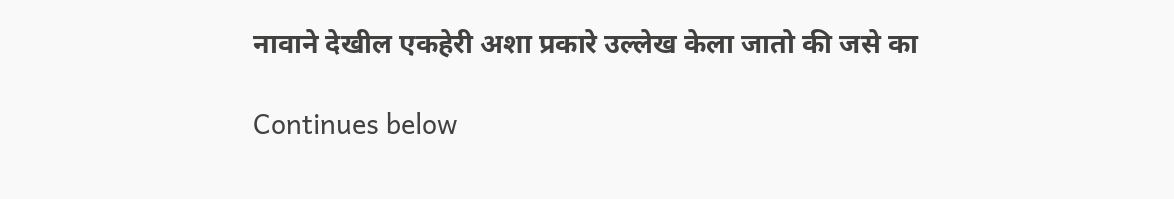नावाने देखील एकहेरी अशा प्रकारे उल्लेख केला जातो की जसे का

Continues below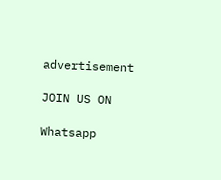advertisement

JOIN US ON

Whatsapp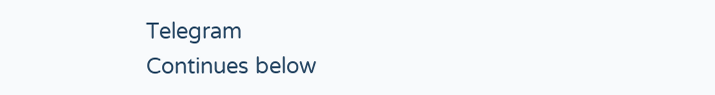Telegram
Continues below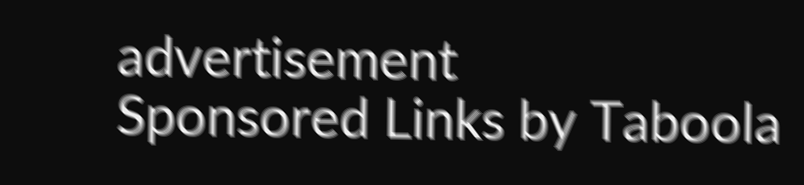advertisement
Sponsored Links by Taboola